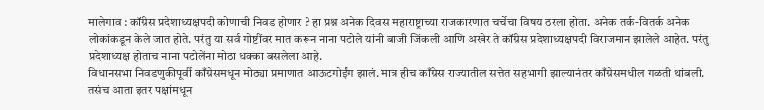मालेगाव : कॉंग्रेस प्रदेशाध्यक्षपदी कोणाची निवड होणार ? हा प्रश्न अनेक दिवस महाराष्ट्राच्या राजकारणात चर्चेचा विषय ठरला होता. अनेक तर्क-वितर्क अनेक लोकांकडून केले जात होते. परंतु या सर्व गोष्टींवर मात करून नाना पटोले यांनी बाजी जिंकली आणि अखेर ते कॉंग्रेस प्रदेशाध्यक्षपदी विराजमान झालेले आहेत. परंतु प्रदेशाध्यक्ष होताच नाना पटोलेंना मोठा धक्का बसलेला आहे.
विधानसभा निवडणुकीपूर्वी काँग्रेसमधून मोठ्या प्रमाणात आऊटगोईंग झालं. मात्र हीच काँग्रेस राज्यातील सत्तेत सहभागी झाल्यानंतर काँग्रेसमधील गळती थांबली. तसंच आता इतर पक्षांमधून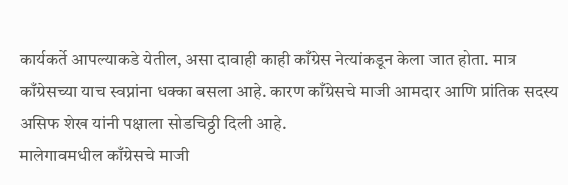कार्यकर्ते आपल्याकडे येतील, असा दावाही काही काँग्रेस नेत्यांकडून केला जात होता. मात्र काँग्रेसच्या याच स्वप्नांना धक्का बसला आहे. कारण काँग्रेसचे माजी आमदार आणि प्रांतिक सदस्य असिफ शेख यांनी पक्षाला सोडचिठ्ठी दिली आहे.
मालेगावमधील काँग्रेसचे माजी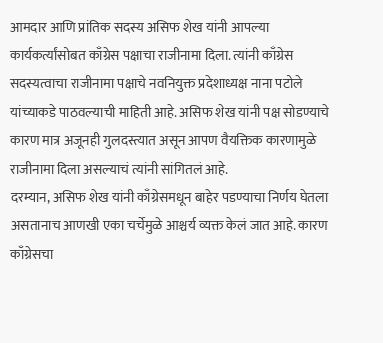आमदार आणि प्रांतिक सदस्य असिफ शेख यांनी आपल्या कार्यकर्त्यांसोबत काँग्रेस पक्षाचा राजीनामा दिला. त्यांनी काँग्रेस सदस्यत्वाचा राजीनामा पक्षाचे नवनियुक्त प्रदेशाध्यक्ष नाना पटोले यांच्याकडे पाठवल्याची माहिती आहे. असिफ शेख यांनी पक्ष सोडण्याचे कारण मात्र अजूनही गुलदस्त्यात असून आपण वैयक्तिक कारणामुळे राजीनामा दिला असल्याचं त्यांनी सांगितलं आहे.
दरम्यान, असिफ शेख यांनी काँग्रेसमधून बाहेर पडण्याचा निर्णय घेतला असतानाच आणखी एका चर्चेमुळे आश्चर्य व्यक्त केलं जात आहे. कारण काँग्रेसचा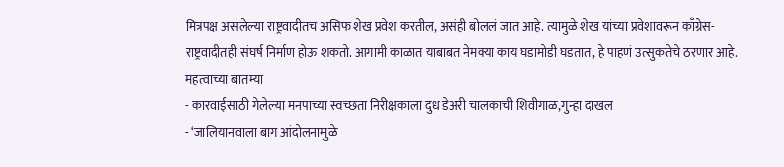मित्रपक्ष असलेल्या राष्ट्रवादीतच असिफ शेख प्रवेश करतील, असंही बोललं जात आहे. त्यामुळे शेख यांच्या प्रवेशावरून काँग्रेस-राष्ट्रवादीतही संघर्ष निर्माण होऊ शकतो. आगामी काळात याबाबत नेमक्या काय घडामोडी घडतात, हे पाहणं उत्सुकतेचे ठरणार आहे.
महत्वाच्या बातम्या
- कारवाईसाठी गेलेल्या मनपाच्या स्वच्छता निरीक्षकाला दुध डेअरी चालकाची शिवीगाळ,गुन्हा दाखल
- ‘जालियानवाला बाग आंदोलनामुळे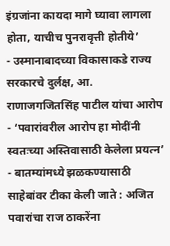इंग्रजांना कायदा मागे घ्यावा लागला होता, याचीच पुनरावृत्ती होतीये’
- उस्मानाबादच्या विकासाकडे राज्य सरकारचे दुर्लक्ष, आ. राणाजगजितसिंह पाटील यांचा आरोप
- ‘पवारांवरील आरोप हा मोदींनी स्वतःच्या अस्तिवासाठी केलेला प्रयत्न’
- बातम्यांमध्ये झळकण्यासाठी साहेबांवर टीका केली जाते : अजित पवारांचा राज ठाकरेंना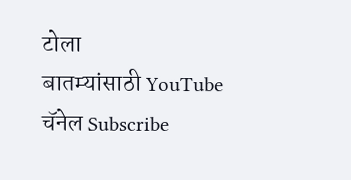टोला
बातम्यांसाठी YouTube चॅनेल Subscribe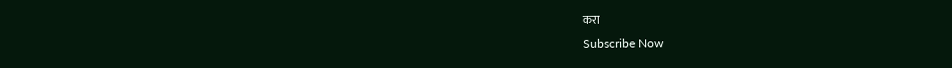करा
Subscribe Now